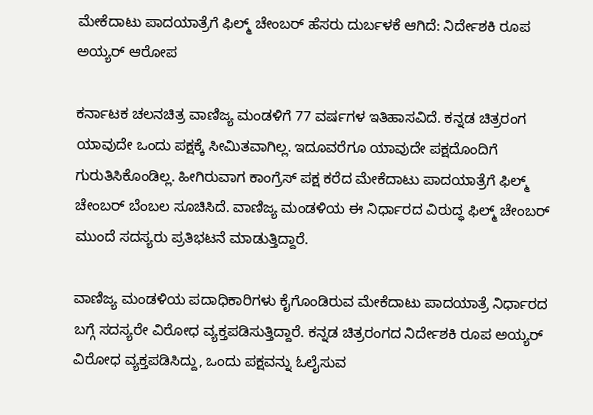ಮೇಕೆದಾಟು ಪಾದಯಾತ್ರೆಗೆ ಫಿಲ್ಮ್ ಚೇಂಬರ್ ಹೆಸರು ದುರ್ಬಳಕೆ ಆಗಿದೆ: ನಿರ್ದೇಶಕಿ ರೂಪ ಅಯ್ಯರ್ ಆರೋಪ

ಕರ್ನಾಟಕ ಚಲನಚಿತ್ರ ವಾಣಿಜ್ಯ ಮಂಡಳಿಗೆ 77 ವರ್ಷಗಳ ಇತಿಹಾಸವಿದೆ. ಕನ್ನಡ ಚಿತ್ರರಂಗ ಯಾವುದೇ ಒಂದು ಪಕ್ಷಕ್ಕೆ ಸೀಮಿತವಾಗಿಲ್ಲ. ಇದೂವರೆಗೂ ಯಾವುದೇ ಪಕ್ಷದೊಂದಿಗೆ ಗುರುತಿಸಿಕೊಂಡಿಲ್ಲ. ಹೀಗಿರುವಾಗ ಕಾಂಗ್ರೆಸ್ ಪಕ್ಷ ಕರೆದ ಮೇಕೆದಾಟು ಪಾದಯಾತ್ರೆಗೆ ಫಿಲ್ಮ್ ಚೇಂಬರ್ ಬೆಂಬಲ ಸೂಚಿಸಿದೆ. ವಾಣಿಜ್ಯ ಮಂಡಳಿಯ ಈ ನಿರ್ಧಾರದ ವಿರುದ್ಧ ಫಿಲ್ಮ್ ಚೇಂಬರ್ ಮುಂದೆ ಸದಸ್ಯರು ಪ್ರತಿಭಟನೆ ಮಾಡುತ್ತಿದ್ದಾರೆ.

ವಾಣಿಜ್ಯ ಮಂಡಳಿಯ ಪದಾಧಿಕಾರಿಗಳು ಕೈಗೊಂಡಿರುವ ಮೇಕೆದಾಟು ಪಾದಯಾತ್ರೆ ನಿರ್ಧಾರದ ಬಗ್ಗೆ ಸದಸ್ಯರೇ ವಿರೋಧ ವ್ಯಕ್ತಪಡಿಸುತ್ತಿದ್ದಾರೆ. ಕನ್ನಡ ಚಿತ್ರರಂಗದ ನಿರ್ದೇಶಕಿ ರೂಪ ಅಯ್ಯರ್ ವಿರೋಧ ವ್ಯಕ್ತಪಡಿಸಿದ್ದು, ಒಂದು ಪಕ್ಷವನ್ನು ಓಲೈಸುವ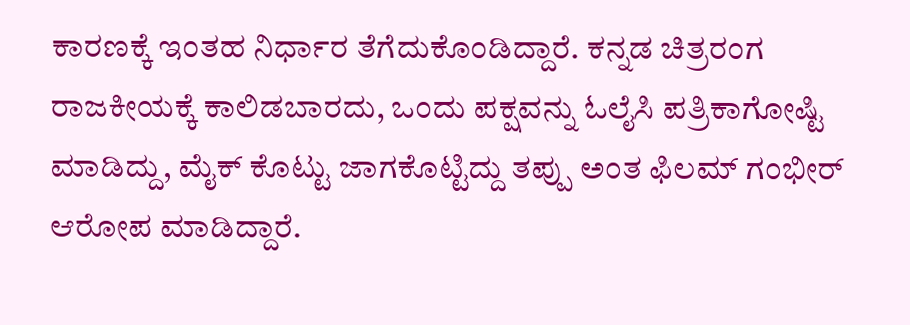ಕಾರಣಕ್ಕೆ ಇಂತಹ ನಿರ್ಧಾರ ತೆಗೆದುಕೊಂಡಿದ್ದಾರೆ. ಕನ್ನಡ ಚಿತ್ರರಂಗ ರಾಜಕೀಯಕ್ಕೆ ಕಾಲಿಡಬಾರದು, ಒಂದು ಪಕ್ಷವನ್ನು ಓಲೈಸಿ ಪತ್ರಿಕಾಗೋಷ್ಟಿ ಮಾಡಿದ್ದು, ಮೈಕ್ ಕೊಟ್ಟು ಜಾಗಕೊಟ್ಟಿದ್ದು ತಪ್ಪು ಅಂತ ಫಿಲಮ್ ಗಂಭೀರ್ ಆರೋಪ ಮಾಡಿದ್ದಾರೆ.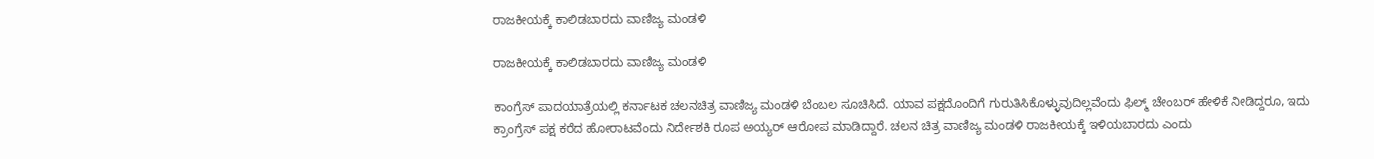ರಾಜಕೀಯಕ್ಕೆ ಕಾಲಿಡಬಾರದು ವಾಣಿಜ್ಯ ಮಂಡಳಿ

ರಾಜಕೀಯಕ್ಕೆ ಕಾಲಿಡಬಾರದು ವಾಣಿಜ್ಯ ಮಂಡಳಿ

ಕಾಂಗ್ರೆಸ್ ಪಾದಯಾತ್ರೆಯಲ್ಲಿ ಕರ್ನಾಟಕ ಚಲನಚಿತ್ರ ವಾಣಿಜ್ಯ ಮಂಡಳಿ ಬೆಂಬಲ ಸೂಚಿಸಿದೆ. ಯಾವ ಪಕ್ಷದೊಂದಿಗೆ ಗುರುತಿಸಿಕೊಳ್ಳುವುದಿಲ್ಲವೆಂದು ಫಿಲ್ಮ್ ಚೇಂಬರ್ ಹೇಳಿಕೆ ನೀಡಿದ್ದರೂ, ಇದು ಕ್ರಾಂಗ್ರೆಸ್ ಪಕ್ಷ ಕರೆದ ಹೋರಾಟವೆಂದು ನಿರ್ದೇಶಕಿ ರೂಪ ಅಯ್ಯರ್ ಆರೋಪ ಮಾಡಿದ್ದಾರೆ. ಚಲನ ಚಿತ್ರ ವಾಣಿಜ್ಯ ಮಂಡಳಿ ರಾಜಕೀಯಕ್ಕೆ ಇಳಿಯಬಾರದು ಎಂದು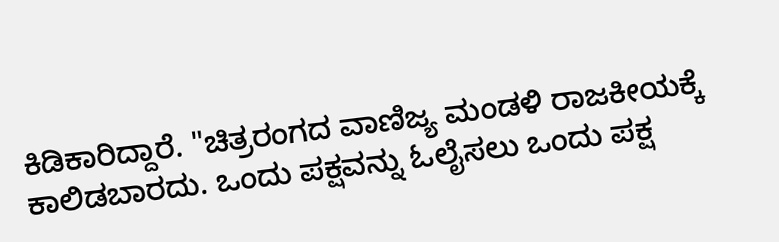ಕಿಡಿಕಾರಿದ್ದಾರೆ. "ಚಿತ್ರರಂಗದ ವಾಣಿಜ್ಯ ಮಂಡಳಿ ರಾಜಕೀಯಕ್ಕೆ ಕಾಲಿಡಬಾರದು. ಒಂದು ಪಕ್ಷವನ್ನು ಓಲೈಸಲು ಒಂದು ಪಕ್ಷ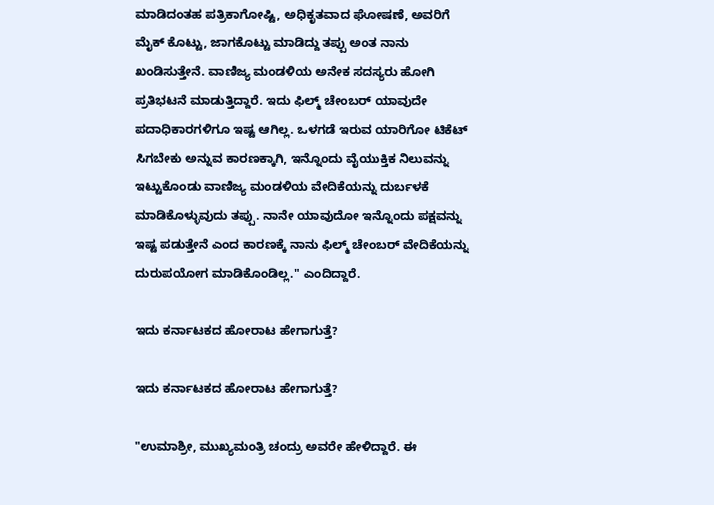ಮಾಡಿದಂತಹ ಪತ್ರಿಕಾಗೋಷ್ಟಿ, ಅಧಿಕೃತವಾದ ಘೋಷಣೆ, ಅವರಿಗೆ ಮೈಕ್ ಕೊಟ್ಟು, ಜಾಗಕೊಟ್ಟು ಮಾಡಿದ್ದು ತಪ್ಪು ಅಂತ ನಾನು ಖಂಡಿಸುತ್ತೇನೆ. ವಾಣಿಜ್ಯ ಮಂಡಳಿಯ ಅನೇಕ ಸದಸ್ಯರು ಹೋಗಿ ಪ್ರತಿಭಟನೆ ಮಾಡುತ್ತಿದ್ದಾರೆ. ಇದು ಫಿಲ್ಮ್ ಚೇಂಬರ್ ಯಾವುದೇ ಪದಾಧಿಕಾರಗಳಿಗೂ ಇಷ್ಟ ಆಗಿಲ್ಲ. ಒಳಗಡೆ ಇರುವ ಯಾರಿಗೋ ಟಿಕೆಟ್ ಸಿಗಬೇಕು ಅನ್ನುವ ಕಾರಣಕ್ಕಾಗಿ, ಇನ್ನೊಂದು ವೈಯುಕ್ತಿಕ ನಿಲುವನ್ನು ಇಟ್ಟುಕೊಂಡು ವಾಣಿಜ್ಯ ಮಂಡಳಿಯ ವೇದಿಕೆಯನ್ನು ದುರ್ಬಳಕೆ ಮಾಡಿಕೊಳ್ಳುವುದು ತಪ್ಪು. ನಾನೇ ಯಾವುದೋ ಇನ್ನೊಂದು ಪಕ್ಷವನ್ನು ಇಷ್ಟ ಪಡುತ್ತೇನೆ ಎಂದ ಕಾರಣಕ್ಕೆ ನಾನು ಫಿಲ್ಮ್ ಚೇಂಬರ್ ವೇದಿಕೆಯನ್ನು ದುರುಪಯೋಗ ಮಾಡಿಕೊಂಡಿಲ್ಲ." ಎಂದಿದ್ದಾರೆ.

ಇದು ಕರ್ನಾಟಕದ ಹೋರಾಟ ಹೇಗಾಗುತ್ತೆ?

ಇದು ಕರ್ನಾಟಕದ ಹೋರಾಟ ಹೇಗಾಗುತ್ತೆ?

"ಉಮಾಶ್ರೀ, ಮುಖ್ಯಮಂತ್ರಿ ಚಂದ್ರು ಅವರೇ ಹೇಳಿದ್ದಾರೆ. ಈ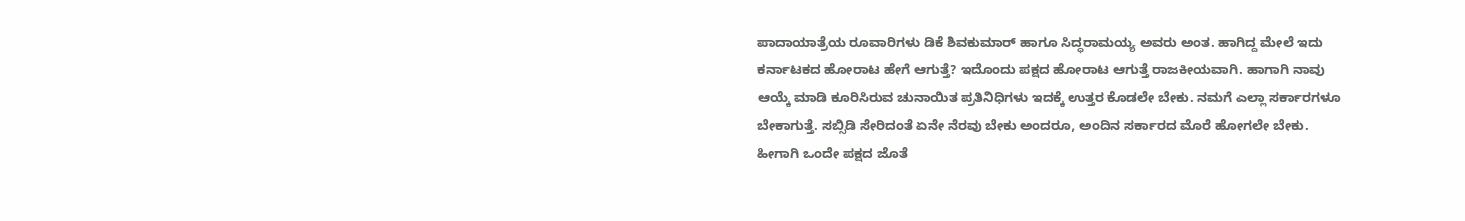ಪಾದಾಯಾತ್ರೆಯ ರೂವಾರಿಗಳು ಡಿಕೆ ಶಿವಕುಮಾರ್ ಹಾಗೂ ಸಿದ್ಧರಾಮಯ್ಯ ಅವರು ಅಂತ. ಹಾಗಿದ್ದ ಮೇಲೆ ಇದು ಕರ್ನಾಟಕದ ಹೋರಾಟ ಹೇಗೆ ಆಗುತ್ತೆ? ಇದೊಂದು ಪಕ್ಷದ ಹೋರಾಟ ಆಗುತ್ತೆ ರಾಜಕೀಯವಾಗಿ. ಹಾಗಾಗಿ ನಾವು ಆಯ್ಕೆ ಮಾಡಿ ಕೂರಿಸಿರುವ ಚುನಾಯಿತ ಪ್ರತಿನಿಧಿಗಳು ಇದಕ್ಕೆ ಉತ್ತರ ಕೊಡಲೇ ಬೇಕು. ನಮಗೆ ಎಲ್ಲಾ ಸರ್ಕಾರಗಳೂ ಬೇಕಾಗುತ್ತೆ. ಸಬ್ಸಿಡಿ ಸೇರಿದಂತೆ ಏನೇ ನೆರವು ಬೇಕು ಅಂದರೂ, ಅಂದಿನ ಸರ್ಕಾರದ ಮೊರೆ ಹೋಗಲೇ ಬೇಕು. ಹೀಗಾಗಿ ಒಂದೇ ಪಕ್ಷದ ಜೊತೆ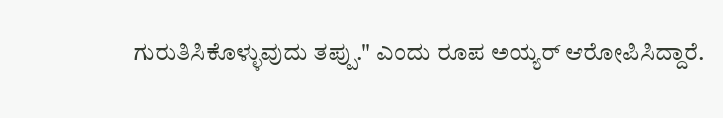ಗುರುತಿಸಿಕೊಳ್ಳುವುದು ತಪ್ಪು." ಎಂದು ರೂಪ ಅಯ್ಯರ್ ಆರೋಪಿಸಿದ್ದಾರೆ.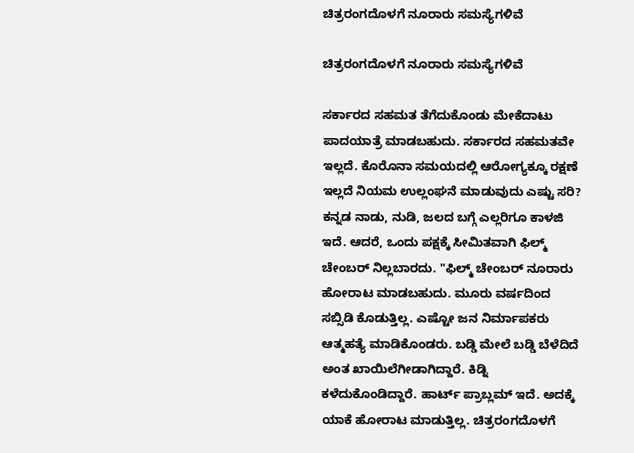ಚಿತ್ರರಂಗದೊಳಗೆ ನೂರಾರು ಸಮಸ್ಯೆಗಳಿವೆ

ಚಿತ್ರರಂಗದೊಳಗೆ ನೂರಾರು ಸಮಸ್ಯೆಗಳಿವೆ

ಸರ್ಕಾರದ ಸಹಮತ ತೆಗೆದುಕೊಂಡು ಮೇಕೆದಾಟು ಪಾದಯಾತ್ರೆ ಮಾಡಬಹುದು. ಸರ್ಕಾರದ ಸಹಮತವೇ ಇಲ್ಲದೆ. ಕೊರೊನಾ ಸಮಯದಲ್ಲಿ ಆರೋಗ್ಯಕ್ಕೂ ರಕ್ಷಣೆ ಇಲ್ಲದೆ ನಿಯಮ ಉಲ್ಲಂಘನೆ ಮಾಡುವುದು ಎಷ್ಟು ಸರಿ? ಕನ್ನಡ ನಾಡು, ನುಡಿ, ಜಲದ ಬಗ್ಗೆ ಎಲ್ಲರಿಗೂ ಕಾಳಜಿ ಇದೆ. ಆದರೆ, ಒಂದು ಪಕ್ಷಕ್ಕೆ ಸೀಮಿತವಾಗಿ ಫಿಲ್ಮ್ ಚೇಂಬರ್ ನಿಲ್ಲಬಾರದು. "ಫಿಲ್ಮ್ ಚೇಂಬರ್ ನೂರಾರು ಹೋರಾಟ ಮಾಡಬಹುದು. ಮೂರು ವರ್ಷದಿಂದ ಸಬ್ಸಿಡಿ ಕೊಡುತ್ತಿಲ್ಲ. ಎಷ್ಟೋ ಜನ ನಿರ್ಮಾಪಕರು ಆತ್ಮಹತ್ಯೆ ಮಾಡಿಕೊಂಡರು. ಬಡ್ಡಿ ಮೇಲೆ ಬಡ್ಡಿ ಬೆಳೆದಿದೆ ಅಂತ ಖಾಯಿಲೆಗೀಡಾಗಿದ್ದಾರೆ. ಕಿಡ್ನಿ ಕಳೆದುಕೊಂಡಿದ್ದಾರೆ. ಹಾರ್ಟ್ ಪ್ರಾಬ್ಲಮ್ ಇದೆ. ಅದಕ್ಕೆ ಯಾಕೆ ಹೋರಾಟ ಮಾಡುತ್ತಿಲ್ಲ. ಚಿತ್ರರಂಗದೊಳಗೆ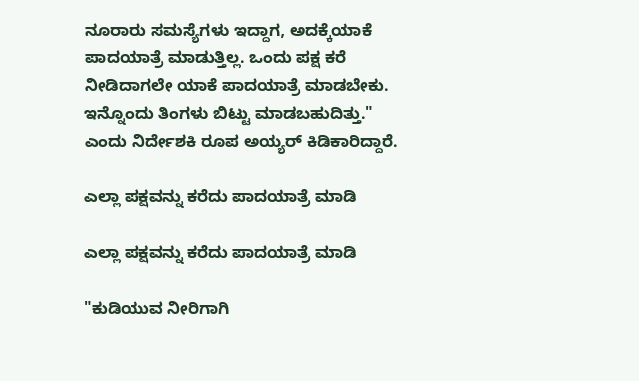ನೂರಾರು ಸಮಸ್ಯೆಗಳು ಇದ್ದಾಗ, ಅದಕ್ಕೆಯಾಕೆ ಪಾದಯಾತ್ರೆ ಮಾಡುತ್ತಿಲ್ಲ. ಒಂದು ಪಕ್ಷ ಕರೆ ನೀಡಿದಾಗಲೇ ಯಾಕೆ ಪಾದಯಾತ್ರೆ ಮಾಡಬೇಕು. ಇನ್ನೊಂದು ತಿಂಗಳು ಬಿಟ್ಟು ಮಾಡಬಹುದಿತ್ತು." ಎಂದು ನಿರ್ದೇಶಕಿ ರೂಪ ಅಯ್ಯರ್ ಕಿಡಿಕಾರಿದ್ದಾರೆ.

ಎಲ್ಲಾ ಪಕ್ಷವನ್ನು ಕರೆದು ಪಾದಯಾತ್ರೆ ಮಾಡಿ

ಎಲ್ಲಾ ಪಕ್ಷವನ್ನು ಕರೆದು ಪಾದಯಾತ್ರೆ ಮಾಡಿ

"ಕುಡಿಯುವ ನೀರಿಗಾಗಿ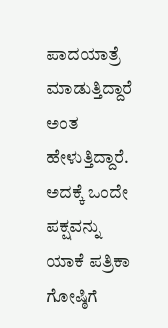ಪಾದಯಾತ್ರೆ ಮಾಡುತ್ತಿದ್ದಾರೆ ಅಂತ ಹೇಳುತ್ತಿದ್ದಾರೆ. ಅದಕ್ಕೆ ಒಂದೇ ಪಕ್ಷವನ್ನು ಯಾಕೆ ಪತ್ರಿಕಾ ಗೋಷ್ಠಿಗೆ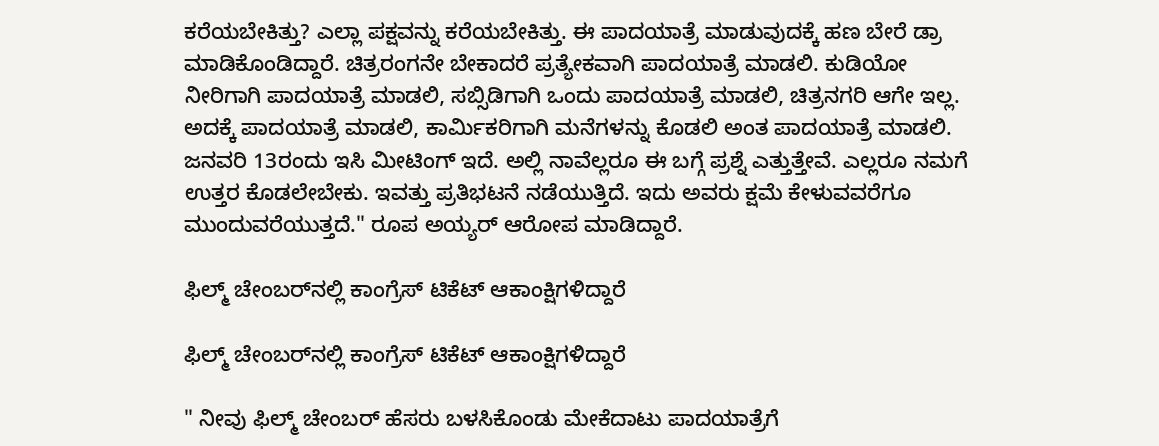ಕರೆಯಬೇಕಿತ್ತು? ಎಲ್ಲಾ ಪಕ್ಷವನ್ನು ಕರೆಯಬೇಕಿತ್ತು. ಈ ಪಾದಯಾತ್ರೆ ಮಾಡುವುದಕ್ಕೆ ಹಣ ಬೇರೆ ಡ್ರಾ ಮಾಡಿಕೊಂಡಿದ್ದಾರೆ. ಚಿತ್ರರಂಗನೇ ಬೇಕಾದರೆ ಪ್ರತ್ಯೇಕವಾಗಿ ಪಾದಯಾತ್ರೆ ಮಾಡಲಿ. ಕುಡಿಯೋ ನೀರಿಗಾಗಿ ಪಾದಯಾತ್ರೆ ಮಾಡಲಿ, ಸಬ್ಸಿಡಿಗಾಗಿ ಒಂದು ಪಾದಯಾತ್ರೆ ಮಾಡಲಿ, ಚಿತ್ರನಗರಿ ಆಗೇ ಇಲ್ಲ. ಅದಕ್ಕೆ ಪಾದಯಾತ್ರೆ ಮಾಡಲಿ, ಕಾರ್ಮಿಕರಿಗಾಗಿ ಮನೆಗಳನ್ನು ಕೊಡಲಿ ಅಂತ ಪಾದಯಾತ್ರೆ ಮಾಡಲಿ. ಜನವರಿ 13ರಂದು ಇಸಿ ಮೀಟಿಂಗ್ ಇದೆ. ಅಲ್ಲಿ ನಾವೆಲ್ಲರೂ ಈ ಬಗ್ಗೆ ಪ್ರಶ್ನೆ ಎತ್ತುತ್ತೇವೆ. ಎಲ್ಲರೂ ನಮಗೆ ಉತ್ತರ ಕೊಡಲೇಬೇಕು. ಇವತ್ತು ಪ್ರತಿಭಟನೆ ನಡೆಯುತ್ತಿದೆ. ಇದು ಅವರು ಕ್ಷಮೆ ಕೇಳುವವರೆಗೂ ಮುಂದುವರೆಯುತ್ತದೆ." ರೂಪ ಅಯ್ಯರ್ ಆರೋಪ ಮಾಡಿದ್ದಾರೆ.

ಫಿಲ್ಮ್ ಚೇಂಬರ್‌ನಲ್ಲಿ ಕಾಂಗ್ರೆಸ್ ಟಿಕೆಟ್ ಆಕಾಂಕ್ಷಿಗಳಿದ್ದಾರೆ

ಫಿಲ್ಮ್ ಚೇಂಬರ್‌ನಲ್ಲಿ ಕಾಂಗ್ರೆಸ್ ಟಿಕೆಟ್ ಆಕಾಂಕ್ಷಿಗಳಿದ್ದಾರೆ

" ನೀವು ಫಿಲ್ಮ್ ಚೇಂಬರ್ ಹೆಸರು ಬಳಸಿಕೊಂಡು ಮೇಕೆದಾಟು ಪಾದಯಾತ್ರೆಗೆ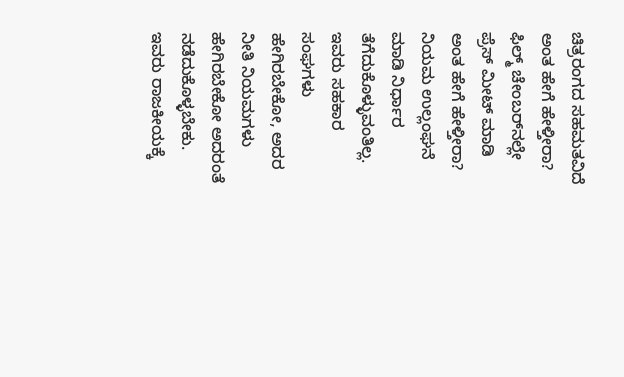ಚಿತ್ರರಂಗದ ಸಹಮತವಿದೆ ಅಂತ ಹೇಗೆ ಹೇಳ್ತೀರಾ? ಫಿಲ್ಮ್ ಚೇಂಬರ್‌ನಲ್ಲೇ ಪ್ರೆಸ್ ಮೀಟ್ ಮಾಡಿ ಅಂತ ಹೇಗೆ ಹೇಳ್ತೀರಾ? ನಿಯಮ ಉಲ್ಲಂಘನೆ ಮಾಡಿ ನಿರ್ಧಾರ ತೆಗೆದುಕೊಳ್ಳುವಂತಿಲ್ಲ. ಇವರು ಸಹಕಾರ ಸಂಘಗಳು ಹೇಗಿರಬೇಕೋ, ಅದರ ನೀತಿ ನಿಯಮಗಳು ಹೇಗಿರಬೇಕೋ ಅದರಂತೆ ನಡೆದುಕೊಳ್ಳಬೇಕು. ಇವರು ರಾಜಕೀಯಕ್ಕೆ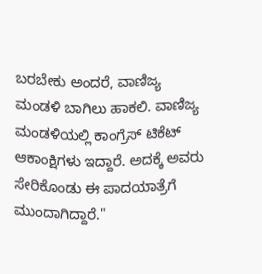ಬರಬೇಕು ಅಂದರೆ, ವಾಣಿಜ್ಯ ಮಂಡಳಿ ಬಾಗಿಲು ಹಾಕಲಿ. ವಾಣಿಜ್ಯ ಮಂಡಳಿಯಲ್ಲಿ ಕಾಂಗ್ರೆಸ್ ಟಿಕೆಟ್ ಆಕಾಂಕ್ಷಿಗಳು ಇದ್ದಾರೆ. ಅದಕ್ಕೆ ಅವರು ಸೇರಿಕೊಂಡು ಈ ಪಾದಯಾತ್ರೆಗೆ ಮುಂದಾಗಿದ್ದಾರೆ."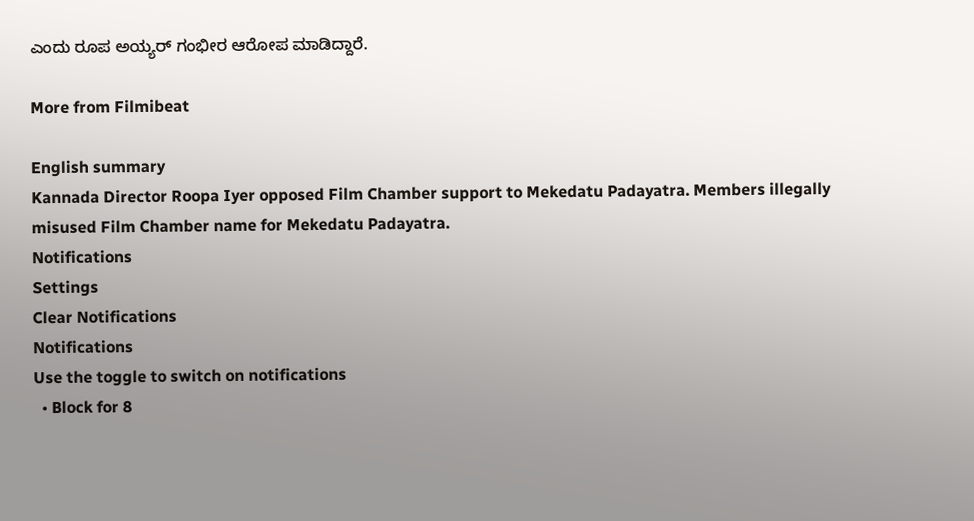ಎಂದು ರೂಪ ಅಯ್ಯರ್ ಗಂಭೀರ ಆರೋಪ ಮಾಡಿದ್ದಾರೆ.

More from Filmibeat

English summary
Kannada Director Roopa Iyer opposed Film Chamber support to Mekedatu Padayatra. Members illegally misused Film Chamber name for Mekedatu Padayatra.
Notifications
Settings
Clear Notifications
Notifications
Use the toggle to switch on notifications
  • Block for 8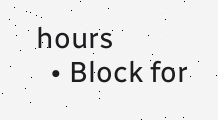hours
  • Block for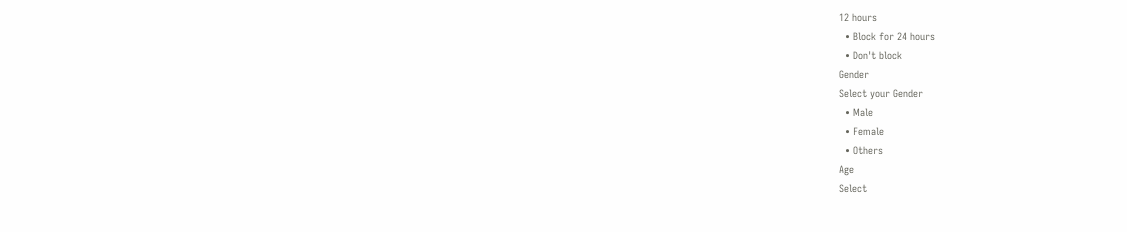12 hours
  • Block for 24 hours
  • Don't block
Gender
Select your Gender
  • Male
  • Female
  • Others
Age
Select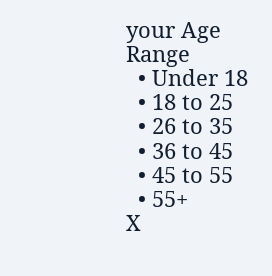your Age Range
  • Under 18
  • 18 to 25
  • 26 to 35
  • 36 to 45
  • 45 to 55
  • 55+
X